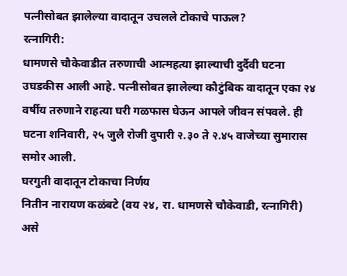पत्नीसोबत झालेल्या वादातून उचलले टोकाचे पाऊल?
रत्नागिरी:
धामणसे चौकेवाडीत तरुणाची आत्महत्या झाल्याची दुर्दैवी घटना उघडकीस आली आहे. पत्नीसोबत झालेल्या कौटुंबिक वादातून एका २४ वर्षीय तरुणाने राहत्या घरी गळफास घेऊन आपले जीवन संपवले. ही घटना शनिवारी, २५ जुलै रोजी दुपारी २.३० ते २.४५ वाजेच्या सुमारास समोर आली.
घरगुती वादातून टोकाचा निर्णय
नितीन नारायण कळंबटे (वय २४, रा. धामणसे चौकेवाडी, रत्नागिरी) असे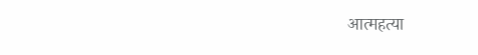आत्महत्या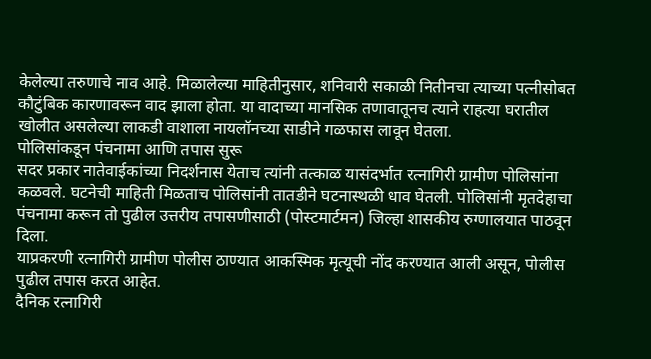केलेल्या तरुणाचे नाव आहे. मिळालेल्या माहितीनुसार, शनिवारी सकाळी नितीनचा त्याच्या पत्नीसोबत कौटुंबिक कारणावरून वाद झाला होता. या वादाच्या मानसिक तणावातूनच त्याने राहत्या घरातील खोलीत असलेल्या लाकडी वाशाला नायलॉनच्या साडीने गळफास लावून घेतला.
पोलिसांकडून पंचनामा आणि तपास सुरू
सदर प्रकार नातेवाईकांच्या निदर्शनास येताच त्यांनी तत्काळ यासंदर्भात रत्नागिरी ग्रामीण पोलिसांना कळवले. घटनेची माहिती मिळताच पोलिसांनी तातडीने घटनास्थळी धाव घेतली. पोलिसांनी मृतदेहाचा पंचनामा करून तो पुढील उत्तरीय तपासणीसाठी (पोस्टमार्टमन) जिल्हा शासकीय रुग्णालयात पाठवून दिला.
याप्रकरणी रत्नागिरी ग्रामीण पोलीस ठाण्यात आकस्मिक मृत्यूची नोंद करण्यात आली असून, पोलीस पुढील तपास करत आहेत.
दैनिक रत्नागिरी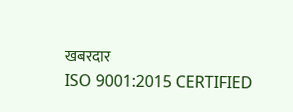खबरदार
ISO 9001:2015 CERTIFIED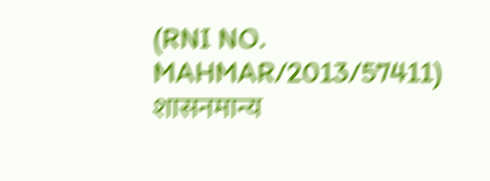(RNI NO. MAHMAR/2013/57411)
शासनमान्य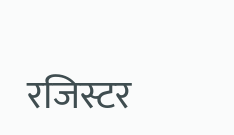रजिस्टर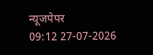न्यूजपेपर
09:12 27-07-2026